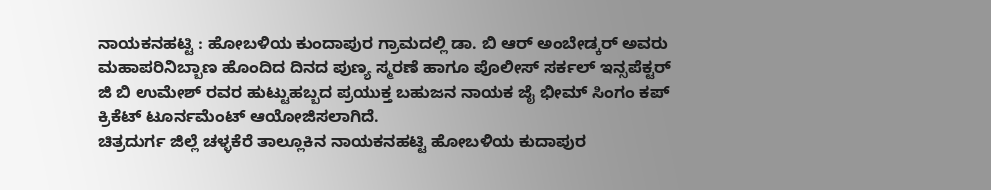ನಾಯಕನಹಟ್ಟಿ : ಹೋಬಳಿಯ ಕುಂದಾಪುರ ಗ್ರಾಮದಲ್ಲಿ ಡಾ. ಬಿ ಆರ್ ಅಂಬೇಡ್ಕರ್ ಅವರು ಮಹಾಪರಿನಿಬ್ಬಾಣ ಹೊಂದಿದ ದಿನದ ಪುಣ್ಯ ಸ್ಮರಣೆ ಹಾಗೂ ಪೊಲೀಸ್ ಸರ್ಕಲ್ ಇನ್ಸಪೆಕ್ಟರ್ ಜಿ ಬಿ ಉಮೇಶ್ ರವರ ಹುಟ್ಟುಹಬ್ಬದ ಪ್ರಯುಕ್ತ ಬಹುಜನ ನಾಯಕ ಜೈ ಭೀಮ್ ಸಿಂಗಂ ಕಪ್ ಕ್ರಿಕೆಟ್ ಟೂರ್ನಮೆಂಟ್ ಆಯೋಜಿಸಲಾಗಿದೆ.
ಚಿತ್ರದುರ್ಗ ಜಿಲ್ಲೆ ಚಳ್ಳಕೆರೆ ತಾಲ್ಲೂಕಿನ ನಾಯಕನಹಟ್ಟಿ ಹೋಬಳಿಯ ಕುದಾಪುರ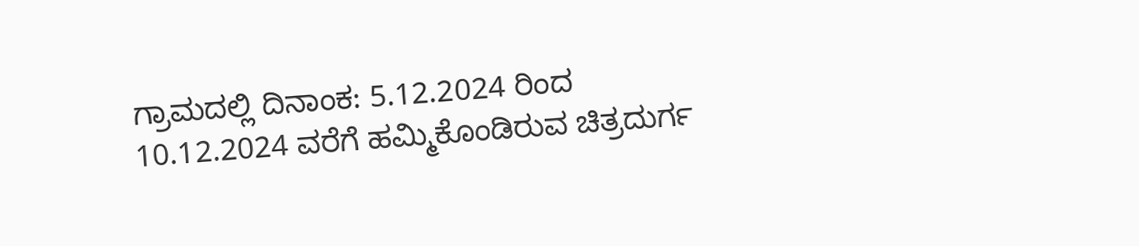ಗ್ರಾಮದಲ್ಲಿ ದಿನಾಂಕ: 5.12.2024 ರಿಂದ 10.12.2024 ವರೆಗೆ ಹಮ್ಮಿಕೊಂಡಿರುವ ಚಿತ್ರದುರ್ಗ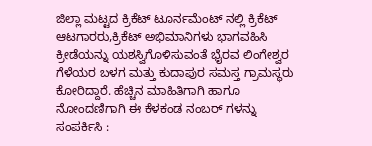ಜಿಲ್ಲಾ ಮಟ್ಟದ ಕ್ರಿಕೆಟ್ ಟೂರ್ನಮೆಂಟ್ ನಲ್ಲಿ ಕ್ರಿಕೆಟ್ ಆಟಗಾರರು,ಕ್ರಿಕೆಟ್ ಅಭಿಮಾನಿಗಳು ಭಾಗವಹಿಸಿ ಕ್ರೀಡೆಯನ್ನು ಯಶಸ್ವಿಗೊಳಿಸುವಂತೆ ಭೈರವ ಲಿಂಗೇಶ್ವರ ಗೆಳೆಯರ ಬಳಗ ಮತ್ತು ಕುದಾಪುರ ಸಮಸ್ತ ಗ್ರಾಮಸ್ಥರು ಕೋರಿದ್ದಾರೆ. ಹೆಚ್ಚಿನ ಮಾಹಿತಿಗಾಗಿ ಹಾಗೂ ನೋಂದಣಿಗಾಗಿ ಈ ಕೆಳಕಂಡ ನಂಬರ್ ಗಳನ್ನು ಸಂಪರ್ಕಿಸಿ :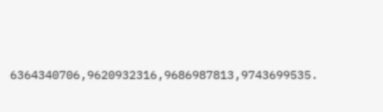6364340706,9620932316,9686987813,9743699535.